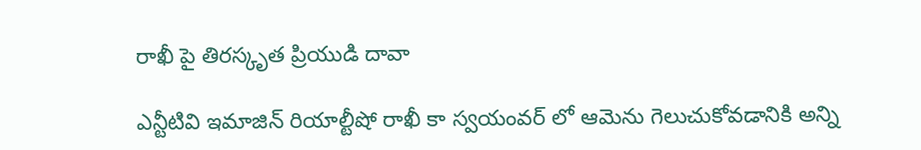రాఖీ పై తిరస్కృత ప్రియుడి దావా

ఎన్టీటివి ఇమాజిన్ రియాల్టీషో రాఖీ కా స్వయంవర్ లో ఆమెను గెలుచుకోవడానికి అన్ని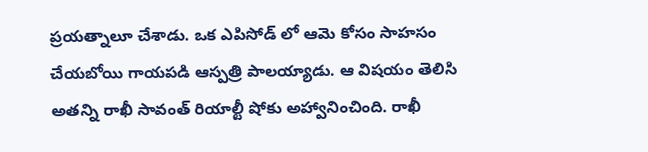ప్రయత్నాలూ చేశాడు. ఒక ఎపిసోడ్ లో ఆమె కోసం సాహసం చేయబోయి గాయపడి ఆస్పత్రి పాలయ్యాడు. ఆ విషయం తెలిసి అతన్ని రాఖీ సావంత్ రియాల్టీ షోకు అహ్వానించింది. రాఖీ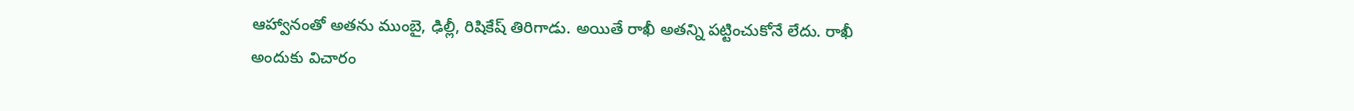ఆహ్వానంతో అతను ముంబై, ఢిల్లీ, రిషికేష్ తిరిగాడు. అయితే రాఖీ అతన్ని పట్టించుకోనే లేదు. రాఖీ అందుకు విచారం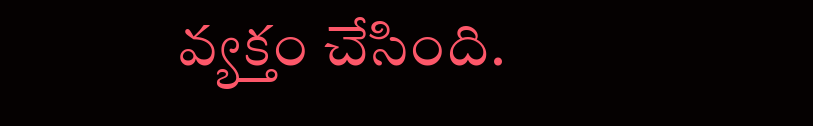వ్యక్తం చేసింది.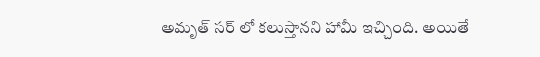అమృత్ సర్ లో కలుస్తానని హామీ ఇచ్చింది. అయితే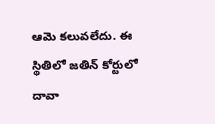ఆమె కలువలేదు. ఈ స్థితిలో జతిన్ కోర్టులో దావా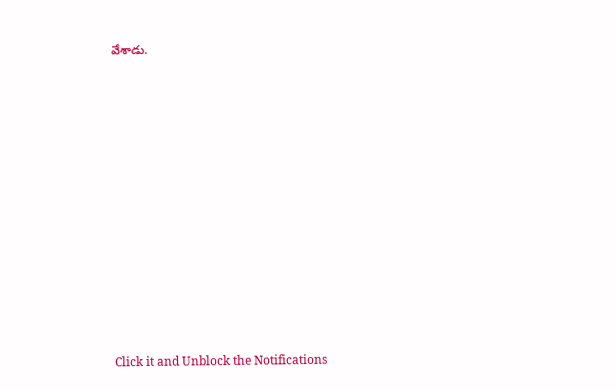వేశాడు.












Click it and Unblock the Notifications